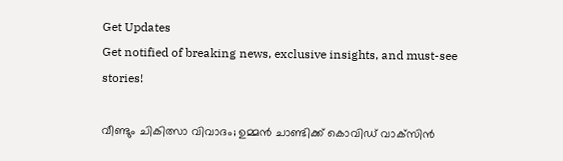Get Updates
Get notified of breaking news, exclusive insights, and must-see stories!

വീണ്ടും ചികിത്സാ വിവാദം; ഉമ്മന്‍ ചാണ്ടിക്ക് കൊവിഡ് വാക്‌സിന്‍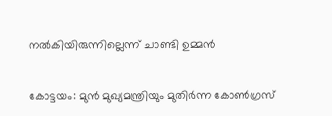നല്‍കിയിരുന്നില്ലെന്ന് ചാണ്ടി ഉമ്മന്‍

കോട്ടയം: മുന്‍ മുഖ്യമന്ത്രിയും മുതിര്‍ന്ന കോണ്‍ഗ്രസ്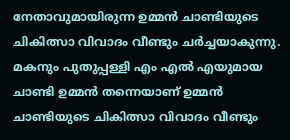നേതാവുമായിരുന്ന ഉമ്മന്‍ ചാണ്ടിയുടെ ചികിത്സാ വിവാദം വീണ്ടും ചര്‍ച്ചയാകുന്നു. മകനും പുതുപ്പള്ളി എം എല്‍ എയുമായ ചാണ്ടി ഉമ്മന്‍ തന്നെയാണ് ഉമ്മന്‍ ചാണ്ടിയുടെ ചികിത്സാ വിവാദം വീണ്ടും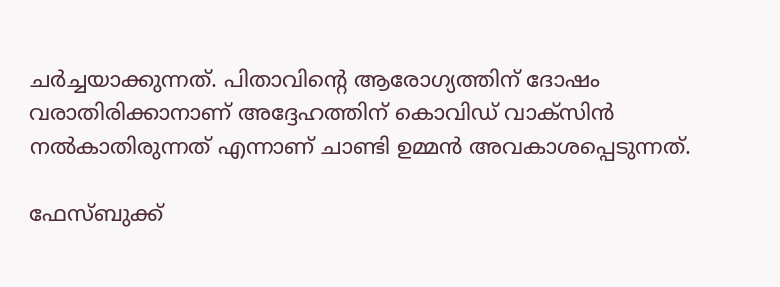ചര്‍ച്ചയാക്കുന്നത്. പിതാവിന്റെ ആരോഗ്യത്തിന് ദോഷം വരാതിരിക്കാനാണ് അദ്ദേഹത്തിന് കൊവിഡ് വാക്‌സിന്‍ നല്‍കാതിരുന്നത് എന്നാണ് ചാണ്ടി ഉമ്മന്‍ അവകാശപ്പെടുന്നത്.

ഫേസ്ബുക്ക്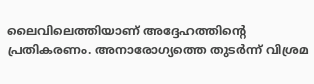ലൈവിലെത്തിയാണ് അദ്ദേഹത്തിന്റെ പ്രതികരണം. അനാരോഗ്യത്തെ തുടര്‍ന്ന് വിശ്രമ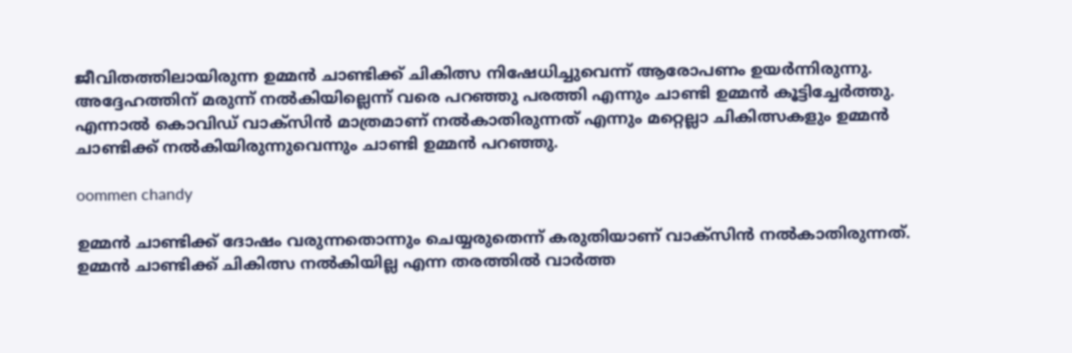ജീവിതത്തിലായിരുന്ന ഉമ്മന്‍ ചാണ്ടിക്ക് ചികിത്സ നിഷേധിച്ചുവെന്ന് ആരോപണം ഉയര്‍ന്നിരുന്നു. അദ്ദേഹത്തിന് മരുന്ന് നല്‍കിയില്ലെന്ന് വരെ പറഞ്ഞു പരത്തി എന്നും ചാണ്ടി ഉമ്മന്‍ കൂട്ടിച്ചേര്‍ത്തു. എന്നാല്‍ കൊവിഡ് വാക്‌സിന്‍ മാത്രമാണ് നല്‍കാതിരുന്നത് എന്നും മറ്റെല്ലാ ചികിത്സകളും ഉമ്മന്‍ ചാണ്ടിക്ക് നല്‍കിയിരുന്നുവെന്നും ചാണ്ടി ഉമ്മന്‍ പറഞ്ഞു.

oommen chandy

ഉമ്മന്‍ ചാണ്ടിക്ക് ദോഷം വരുന്നതൊന്നും ചെയ്യരുതെന്ന് കരുതിയാണ് വാക്‌സിന്‍ നല്‍കാതിരുന്നത്. ഉമ്മന്‍ ചാണ്ടിക്ക് ചികിത്സ നല്‍കിയില്ല എന്ന തരത്തില്‍ വാര്‍ത്ത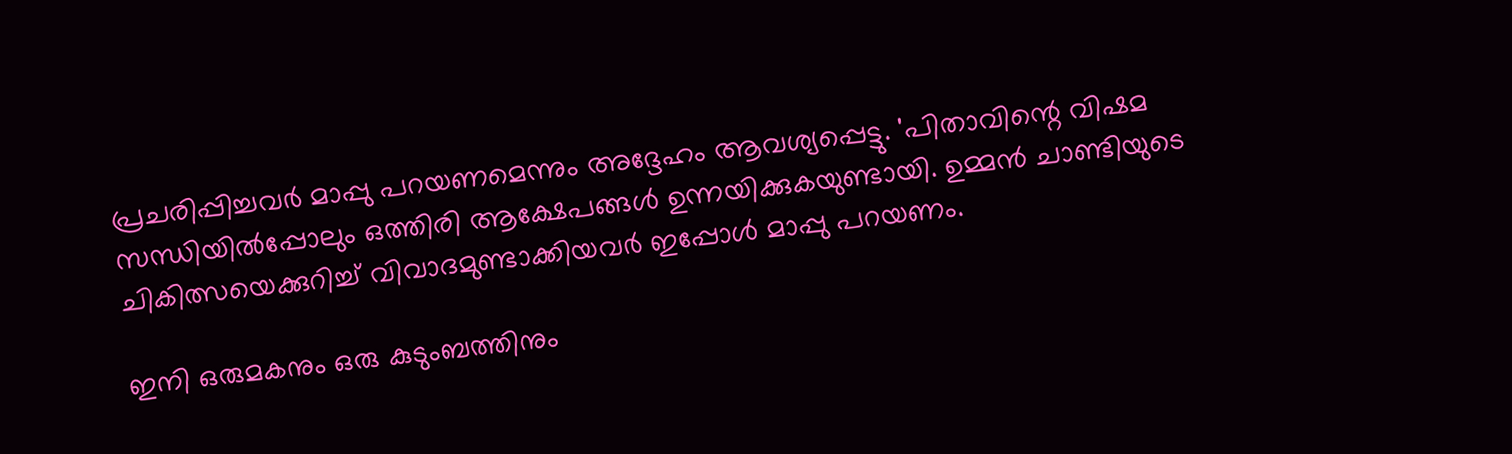പ്രചരിപ്പിച്ചവര്‍ മാപ്പു പറയണമെന്നും അദ്ദേഹം ആവശ്യപ്പെട്ടു. 'പിതാവിന്റെ വിഷമ സന്ധിയില്‍പ്പോലും ഒത്തിരി ആക്ഷേപങ്ങള്‍ ഉന്നയിക്കുകയുണ്ടായി. ഉമ്മന്‍ ചാണ്ടിയുടെ ചികിത്സയെക്കുറിച്ച് വിവാദമുണ്ടാക്കിയവര്‍ ഇപ്പോള്‍ മാപ്പു പറയണം.

ഇനി ഒരുമകനും ഒരു കുടുംബത്തിനും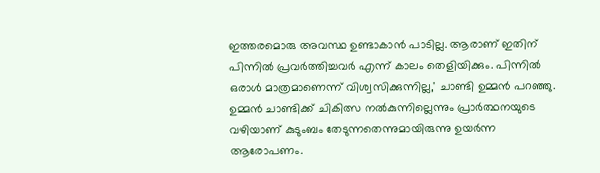ഇത്തരമൊരു അവസ്ഥ ഉണ്ടാകാന്‍ പാടില്ല. ആരാണ് ഇതിന് പിന്നില്‍ പ്രവര്‍ത്തിച്ചവര്‍ എന്ന് കാലം തെളിയിക്കും. പിന്നില്‍ ഒരാള്‍ മാത്രമാണെന്ന് വിശ്വസിക്കുന്നില്ല,' ചാണ്ടി ഉമ്മന്‍ പറഞ്ഞു. ഉമ്മന്‍ ചാണ്ടിക്ക് ചികിത്സ നല്‍കുന്നില്ലെന്നും പ്രാര്‍ത്ഥനയുടെ വഴിയാണ് കുടുംബം തേടുന്നതെന്നുമായിരുന്നു ഉയര്‍ന്ന ആരോപണം.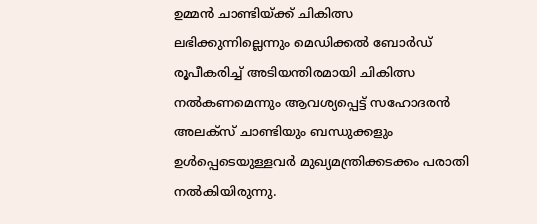ഉമ്മന്‍ ചാണ്ടിയ്ക്ക് ചികിത്സ ലഭിക്കുന്നില്ലെന്നും മെഡിക്കല്‍ ബോര്‍ഡ് രൂപീകരിച്ച് അടിയന്തിരമായി ചികിത്സ നല്‍കണമെന്നും ആവശ്യപ്പെട്ട് സഹോദരന്‍ അലക്‌സ് ചാണ്ടിയും ബന്ധുക്കളും ഉള്‍പ്പെടെയുള്ളവര്‍ മുഖ്യമന്ത്രിക്കടക്കം പരാതി നല്‍കിയിരുന്നു.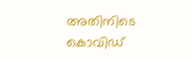അതിനിടെ കൊവിഡ്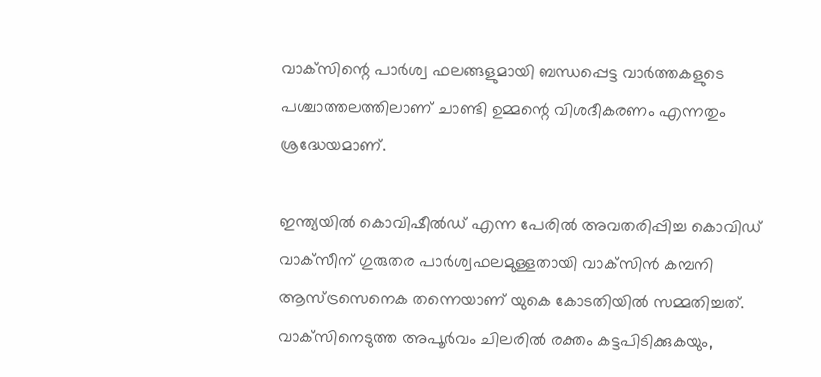വാക്‌സിന്റെ പാര്‍ശ്വ ഫലങ്ങളുമായി ബന്ധപ്പെട്ട വാര്‍ത്തകളുടെ പശ്ചാത്തലത്തിലാണ് ചാണ്ടി ഉമ്മന്റെ വിശദീകരണം എന്നതും ശ്രദ്ധേയമാണ്.

ഇന്ത്യയില്‍ കൊവിഷീല്‍ഡ് എന്ന പേരില്‍ അവതരിപ്പിച്ച കൊവിഡ് വാക്‌സീന് ഗുരുതര പാര്‍ശ്വഫലമുള്ളതായി വാക്‌സിന്‍ കമ്പനി ആസ്ട്രസെനെക തന്നെയാണ് യുകെ കോടതിയില്‍ സമ്മതിച്ചത്. വാക്‌സിനെടുത്ത അപൂര്‍വം ചിലരില്‍ രക്തം കട്ടപിടിക്കുകയും,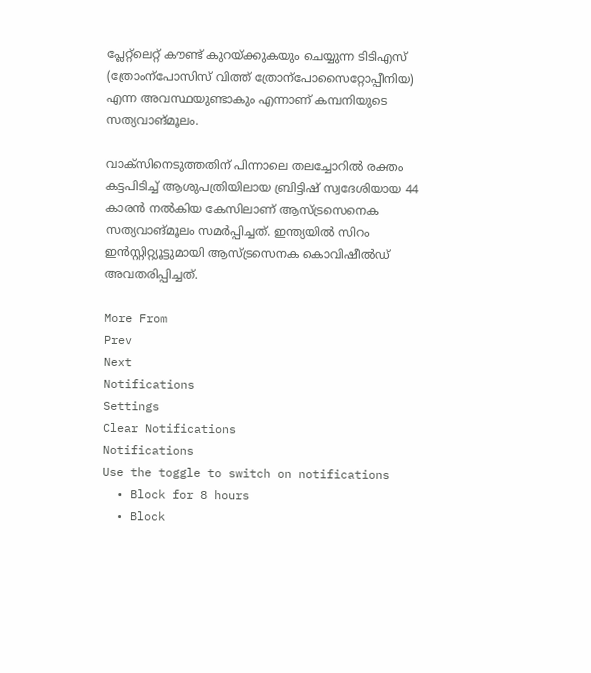പ്ലേറ്റ്‌ലെറ്റ് കൗണ്ട് കുറയ്ക്കുകയും ചെയ്യുന്ന ടിടിഎസ് (ത്രോംന്‌പോസിസ് വിത്ത് ത്രോന്‌പോസൈറ്റോപ്പീനിയ) എന്ന അവസ്ഥയുണ്ടാകും എന്നാണ് കമ്പനിയുടെ സത്യവാങ്മൂലം.

വാക്‌സിനെടുത്തതിന് പിന്നാലെ തലച്ചോറില്‍ രക്തം കട്ടപിടിച്ച് ആശുപത്രിയിലായ ബ്രിട്ടിഷ് സ്വദേശിയായ 44 കാരന്‍ നല്‍കിയ കേസിലാണ് ആസ്ട്രസെനെക സത്യവാങ്മൂലം സമര്‍പ്പിച്ചത്. ഇന്ത്യയില്‍ സിറം ഇന്‍സ്റ്റിറ്റ്യൂട്ടുമായി ആസ്ട്രസെനക കൊവിഷീല്‍ഡ് അവതരിപ്പിച്ചത്.

More From
Prev
Next
Notifications
Settings
Clear Notifications
Notifications
Use the toggle to switch on notifications
  • Block for 8 hours
  • Block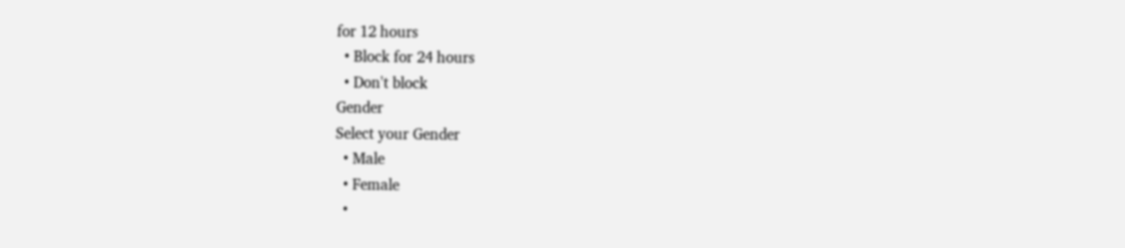for 12 hours
  • Block for 24 hours
  • Don't block
Gender
Select your Gender
  • Male
  • Female
  •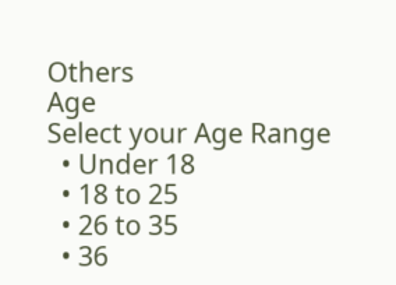Others
Age
Select your Age Range
  • Under 18
  • 18 to 25
  • 26 to 35
  • 36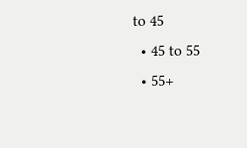to 45
  • 45 to 55
  • 55+